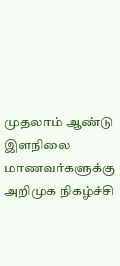முதலாம் ஆண்டு இளநிலை மாணவர்களுக்கு அறிமுக நிகழ்ச்சி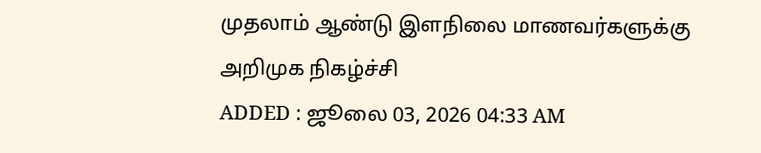முதலாம் ஆண்டு இளநிலை மாணவர்களுக்கு அறிமுக நிகழ்ச்சி
ADDED : ஜூலை 03, 2026 04:33 AM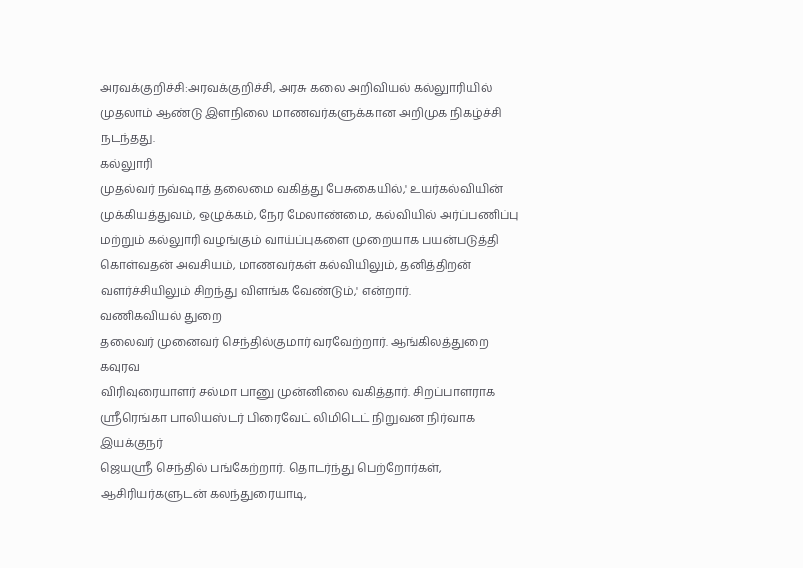அரவக்குறிச்சி:அரவக்குறிச்சி, அரசு கலை அறிவியல் கல்லுாரியில் முதலாம் ஆண்டு இளநிலை மாணவர்களுக்கான அறிமுக நிகழ்ச்சி நடந்தது.
கல்லுாரி
முதல்வர் நவ்ஷாத் தலைமை வகித்து பேசுகையில்,' உயர்கல்வியின்
முக்கியத்துவம், ஒழுக்கம், நேர மேலாண்மை, கல்வியில் அர்ப்பணிப்பு
மற்றும் கல்லுாரி வழங்கும் வாய்ப்புகளை முறையாக பயன்படுத்தி
கொள்வதன் அவசியம், மாணவர்கள் கல்வியிலும், தனித்திறன்
வளர்ச்சியிலும் சிறந்து விளங்க வேண்டும்,' என்றார்.
வணிகவியல் துறை
தலைவர் முனைவர் செந்தில்குமார் வரவேற்றார். ஆங்கிலத்துறை கவுரவ
விரிவுரையாளர் சல்மா பானு முன்னிலை வகித்தார். சிறப்பாளராக
ஸ்ரீரெங்கா பாலியஸ்டர் பிரைவேட் லிமிடெட் நிறுவன நிர்வாக இயக்குநர்
ஜெயஸ்ரீ செந்தில் பங்கேற்றார். தொடர்ந்து பெற்றோர்கள்,
ஆசிரியர்களுடன் கலந்துரையாடி,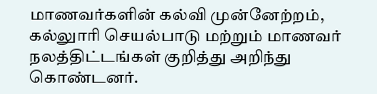மாணவர்களின் கல்வி முன்னேற்றம்,
கல்லுாரி செயல்பாடு மற்றும் மாணவர் நலத்திட்டங்கள் குறித்து அறிந்து
கொண்டனர்.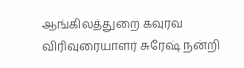ஆங்கிலத்துறை கவுரவ விரிவுரையாளர் சுரேஷ் நன்றி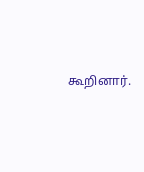கூறினார்.